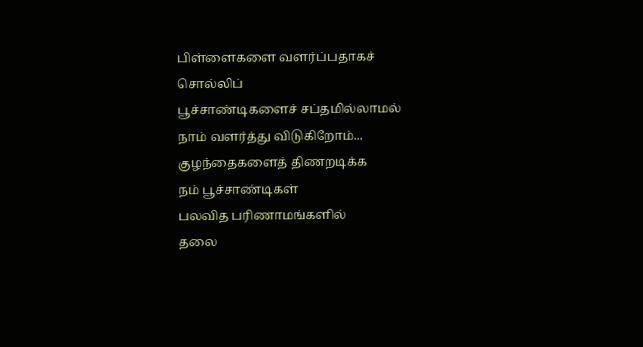பிள்ளைகளை வளர்ப்பதாகச் சொல்லிப்
பூச்சாண்டிகளைச் சப்தமில்லாமல்
நாம் வளர்த்து விடுகிறோம்...
குழந்தைகளைத் திணறடிக்க
நம் பூச்சாண்டிகள்
பலவித பரிணாமங்களில்
தலை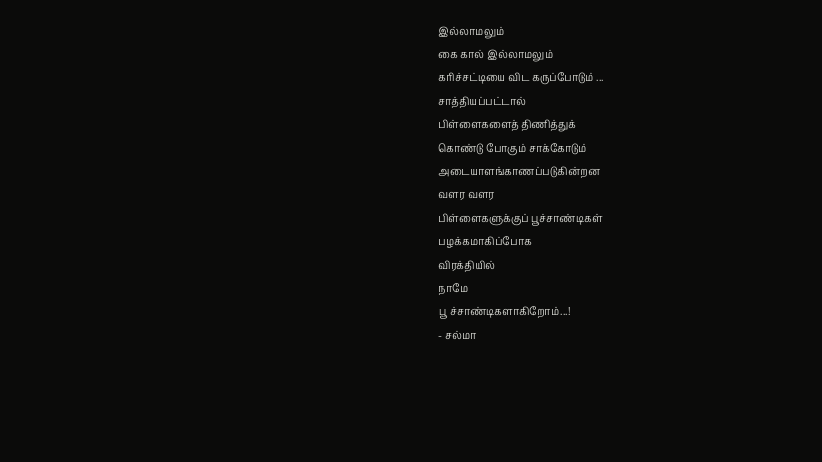இல்லாமலும்
கை கால் இல்லாமலும்
கரிச்சட்டியை விட கருப்போடும் ...
சாத்தியப்பட்டால்
பிள்ளைகளைத் திணித்துக்
கொண்டு போகும் சாக்கோடும்
அடையாளங்காணப்படுகின்றன
வளர வளர
பிள்ளைகளுக்குப் பூச்சாண்டிகள்
பழக்கமாகிப்போக
விரக்தியில்
நாமே
பூ ச்சாண்டிகளாகிறோம்...!
- சல்மா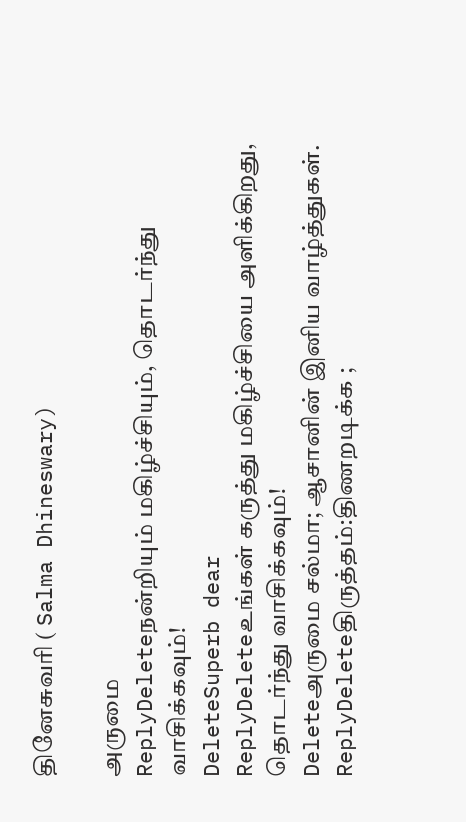தினேசுவரி ( Salma Dhineswary)

அருமை
ReplyDeleteநன்றியும் மகிழ்ச்சியும், தொடர்ந்து வாசிக்கவும்!
DeleteSuperb dear
ReplyDeleteஉங்கள் கருத்து மகிழ்ச்சியை அளிக்கிறது, தொடர்ந்து வாசிக்கவும்!
Deleteஅருமை சல்மா; ஆசானின் இனிய வாழ்த்துகள்.
ReplyDeleteதிருத்தம்:திணறடிக்க ;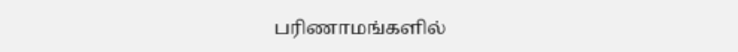பரிணாமங்களில்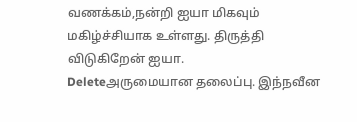வணக்கம்,நன்றி ஐயா மிகவும் மகிழ்ச்சியாக உள்ளது. திருத்தி விடுகிறேன் ஐயா.
Deleteஅருமையான தலைப்பு. இந்நவீன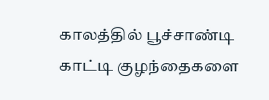காலத்தில் பூச்சாண்டி காட்டி குழந்தைகளை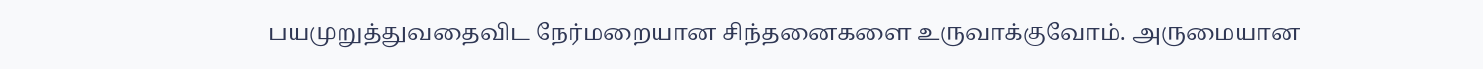பயமுறுத்துவதைவிட நேர்மறையான சிந்தனைகளை உருவாக்குவோம். அருமையான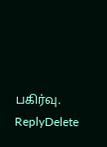பகிர்வு.
ReplyDelete